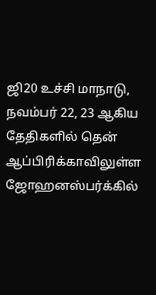ஜி20 உச்சி மாநாடு, நவம்பர் 22, 23 ஆகிய தேதிகளில் தென் ஆப்பிரிக்காவிலுள்ள ஜோஹனஸ்பர்க்கில்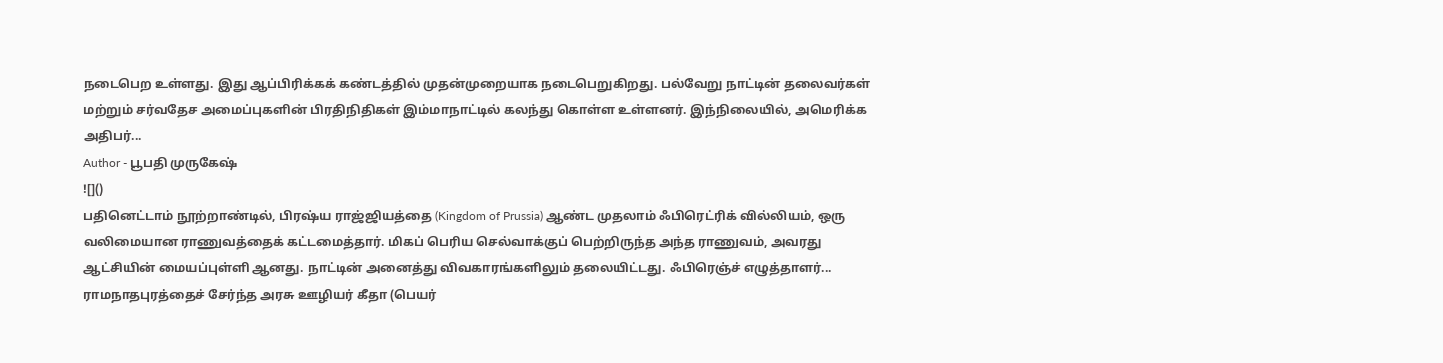நடைபெற உள்ளது. இது ஆப்பிரிக்கக் கண்டத்தில் முதன்முறையாக நடைபெறுகிறது. பல்வேறு நாட்டின் தலைவர்கள் மற்றும் சர்வதேச அமைப்புகளின் பிரதிநிதிகள் இம்மாநாட்டில் கலந்து கொள்ள உள்ளனர். இந்நிலையில், அமெரிக்க அதிபர்...
Author - பூபதி முருகேஷ்
![]()
பதினெட்டாம் நூற்றாண்டில், பிரஷ்ய ராஜ்ஜியத்தை (Kingdom of Prussia) ஆண்ட முதலாம் ஃபிரெட்ரிக் வில்லியம், ஒரு வலிமையான ராணுவத்தைக் கட்டமைத்தார். மிகப் பெரிய செல்வாக்குப் பெற்றிருந்த அந்த ராணுவம், அவரது ஆட்சியின் மையப்புள்ளி ஆனது. நாட்டின் அனைத்து விவகாரங்களிலும் தலையிட்டது. ஃபிரெஞ்ச் எழுத்தாளர்...
ராமநாதபுரத்தைச் சேர்ந்த அரசு ஊழியர் கீதா (பெயர்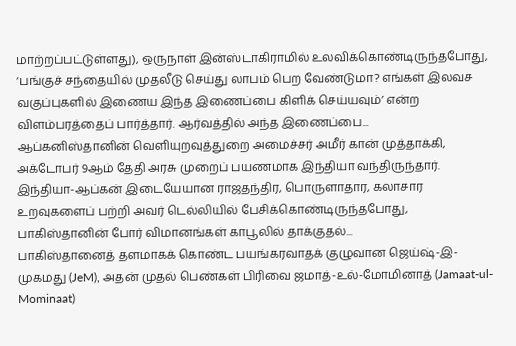மாற்றப்பட்டுள்ளது), ஒருநாள் இன்ஸ்டாகிராமில் உலவிக்கொண்டிருந்தபோது, ‘பங்குச் சந்தையில் முதலீடு செய்து லாபம் பெற வேண்டுமா? எங்கள் இலவச வகுப்புகளில் இணைய இந்த இணைப்பை கிளிக் செய்யவும்’ என்ற விளம்பரத்தைப் பார்த்தார். ஆர்வத்தில் அந்த இணைப்பை...
ஆப்கனிஸ்தானின் வெளியுறவுத்துறை அமைச்சர் அமீர் கான் முத்தாக்கி, அக்டோபர் 9ஆம் தேதி அரசு முறைப் பயணமாக இந்தியா வந்திருந்தார். இந்தியா-ஆப்கன் இடையேயான ராஜதந்திர, பொருளாதார, கலாசார உறவுகளைப் பற்றி அவர் டெல்லியில் பேசிக்கொண்டிருந்தபோது, பாகிஸ்தானின் போர் விமானங்கள் காபூலில் தாக்குதல்...
பாகிஸ்தானைத் தளமாகக் கொண்ட பயங்கரவாதக் குழுவான ஜெய்ஷ்-இ-முகமது (JeM), அதன் முதல் பெண்கள் பிரிவை ஜமாத்-உல்-மோமினாத் (Jamaat-ul-Mominaat)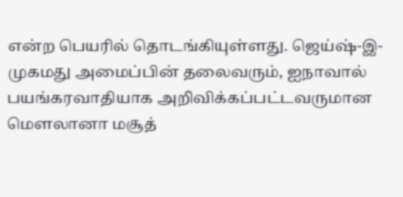என்ற பெயரில் தொடங்கியுள்ளது. ஜெய்ஷ்-இ-முகமது அமைப்பின் தலைவரும், ஐநாவால் பயங்கரவாதியாக அறிவிக்கப்பட்டவருமான மௌலானா மசூத்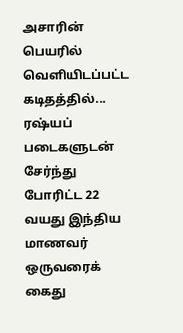அசாரின் பெயரில் வெளியிடப்பட்ட கடிதத்தில்...
ரஷ்யப் படைகளுடன் சேர்ந்து போரிட்ட 22 வயது இந்திய மாணவர் ஒருவரைக் கைது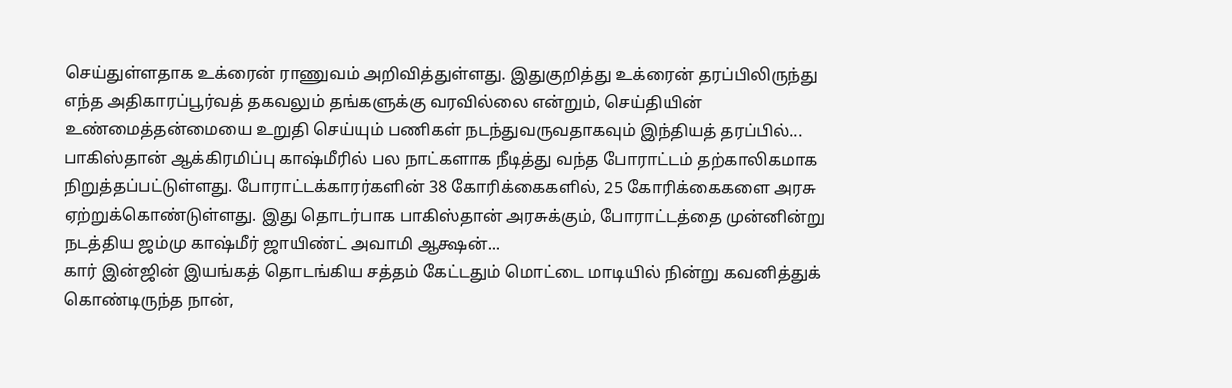செய்துள்ளதாக உக்ரைன் ராணுவம் அறிவித்துள்ளது. இதுகுறித்து உக்ரைன் தரப்பிலிருந்து எந்த அதிகாரப்பூர்வத் தகவலும் தங்களுக்கு வரவில்லை என்றும், செய்தியின் உண்மைத்தன்மையை உறுதி செய்யும் பணிகள் நடந்துவருவதாகவும் இந்தியத் தரப்பில்...
பாகிஸ்தான் ஆக்கிரமிப்பு காஷ்மீரில் பல நாட்களாக நீடித்து வந்த போராட்டம் தற்காலிகமாக நிறுத்தப்பட்டுள்ளது. போராட்டக்காரர்களின் 38 கோரிக்கைகளில், 25 கோரிக்கைகளை அரசு ஏற்றுக்கொண்டுள்ளது. இது தொடர்பாக பாகிஸ்தான் அரசுக்கும், போராட்டத்தை முன்னின்று நடத்திய ஜம்மு காஷ்மீர் ஜாயிண்ட் அவாமி ஆக்ஷன்...
கார் இன்ஜின் இயங்கத் தொடங்கிய சத்தம் கேட்டதும் மொட்டை மாடியில் நின்று கவனித்துக் கொண்டிருந்த நான்,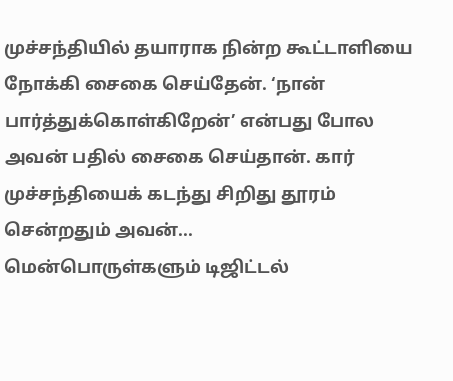முச்சந்தியில் தயாராக நின்ற கூட்டாளியை நோக்கி சைகை செய்தேன். ‘நான் பார்த்துக்கொள்கிறேன்’ என்பது போல அவன் பதில் சைகை செய்தான். கார் முச்சந்தியைக் கடந்து சிறிது தூரம் சென்றதும் அவன்...
மென்பொருள்களும் டிஜிட்டல்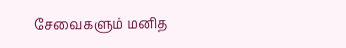சேவைகளும் மனித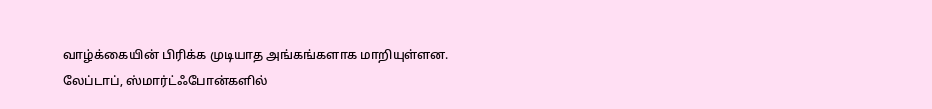வாழ்க்கையின் பிரிக்க முடியாத அங்கங்களாக மாறியுள்ளன. லேப்டாப், ஸ்மார்ட்ஃபோன்களில்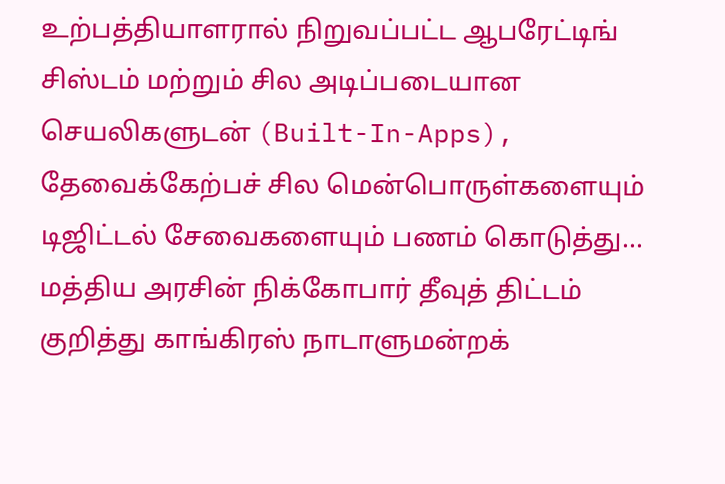உற்பத்தியாளரால் நிறுவப்பட்ட ஆபரேட்டிங் சிஸ்டம் மற்றும் சில அடிப்படையான செயலிகளுடன் (Built-In-Apps), தேவைக்கேற்பச் சில மென்பொருள்களையும் டிஜிட்டல் சேவைகளையும் பணம் கொடுத்து...
மத்திய அரசின் நிக்கோபார் தீவுத் திட்டம் குறித்து காங்கிரஸ் நாடாளுமன்றக்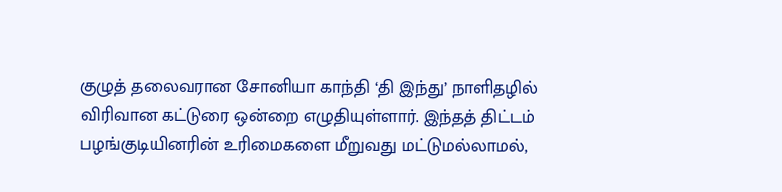குழுத் தலைவரான சோனியா காந்தி ‘தி இந்து’ நாளிதழில் விரிவான கட்டுரை ஒன்றை எழுதியுள்ளார். இந்தத் திட்டம் பழங்குடியினரின் உரிமைகளை மீறுவது மட்டுமல்லாமல்,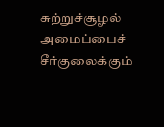சுற்றுச்சூழல் அமைப்பைச் சீர்குலைக்கும்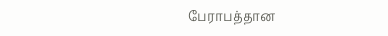பேராபத்தான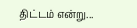திட்டம் என்று...